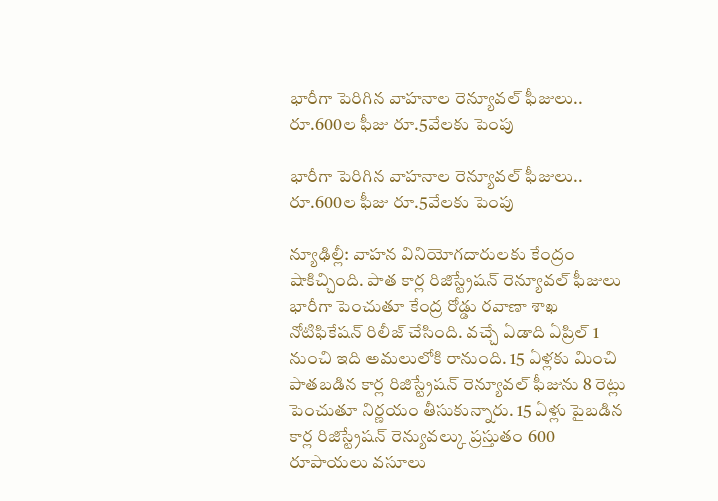భారీగా పెరిగిన వాహనాల రెన్యూవల్ ఫీజులు.. రూ.600ల ఫీజు రూ.5వేలకు పెంపు

భారీగా పెరిగిన వాహనాల రెన్యూవల్ ఫీజులు.. రూ.600ల ఫీజు రూ.5వేలకు పెంపు

న్యూఢిల్లీ: వాహన వినియోగదారులకు కేంద్రం షాకిచ్చింది. పాత కార్ల రిజిస్ట్రేషన్ రెన్యూవల్ ఫీజులు భారీగా పెంచుతూ కేంద్ర రోడ్డు రవాణా శాఖ నోటిఫికేషన్ రిలీజ్ చేసింది. వచ్చే ఏడాది ఏప్రిల్ 1 నుంచి ఇది అమలులోకి రానుంది. 15 ఏళ్లకు మించి పాతబడిన కార్ల రిజిస్ట్రేషన్ రెన్యూవల్ ఫీజును 8 రెట్లు పెంచుతూ నిర్ణయం తీసుకున్నారు. 15 ఏళ్లు పైబడిన కార్ల రిజిస్ట్రేషన్ రెన్యువల్కు ప్రస్తుతం 600 రూపాయలు వసూలు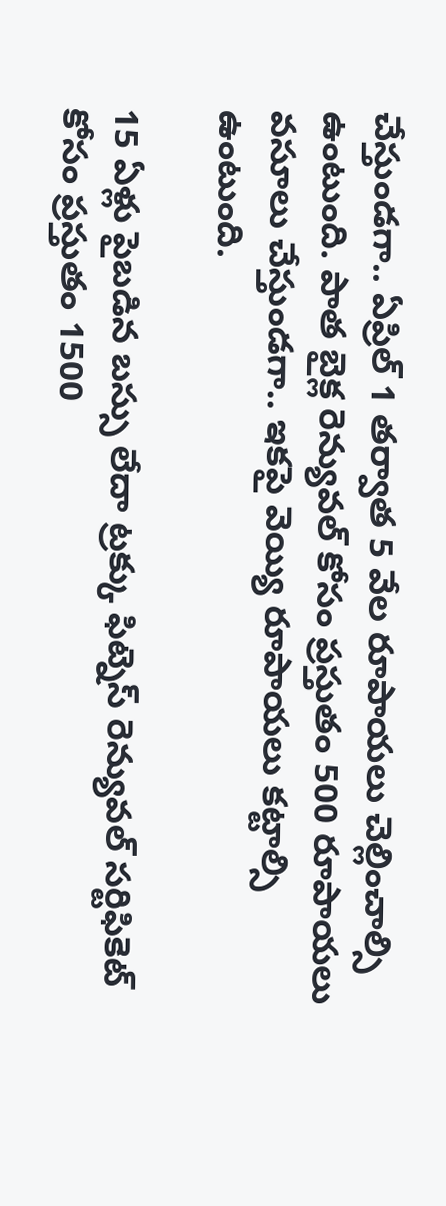చేస్తుండగా.. ఏప్రిల్ 1 తర్వాత 5 వేల రూపాయలు చెల్లించాల్సి ఉంటుంది. పాత బైక్ల రెన్యువల్ కోసం ప్రస్తుతం 500 రూపాయలు వసూలు చేస్తుండగా.. ఇకపై వెయ్యి రూపాయలు కట్టాల్సి ఉంటుంది.

15 ఏళ్లు పైబడిన బస్సు లేదా ట్రక్కు ఫిట్నెస్ రెన్యువల్ సర్టిఫికెట్ కోసం ప్రస్తుతం 1500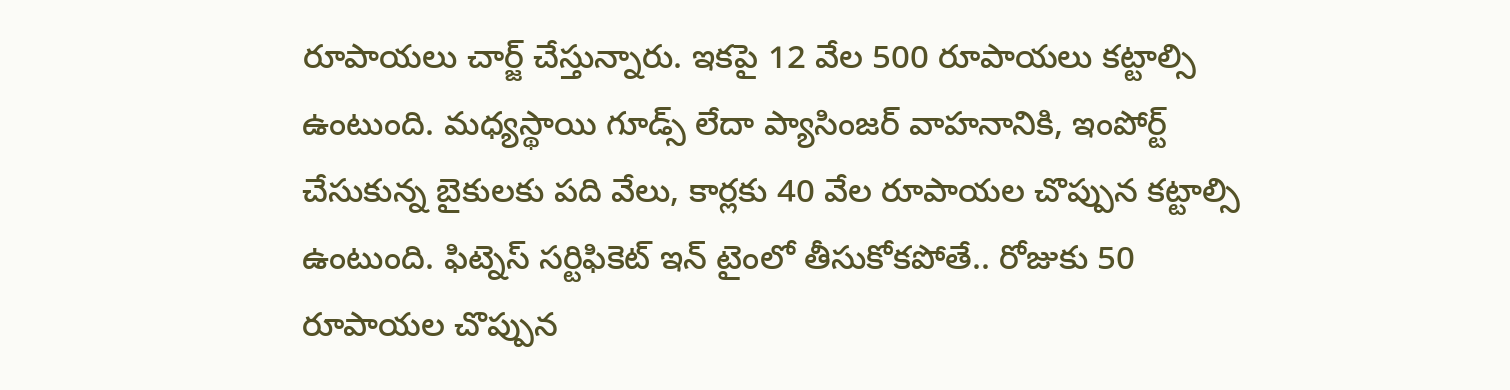రూపాయలు చార్జ్ చేస్తున్నారు. ఇకపై 12 వేల 500 రూపాయలు కట్టాల్సి ఉంటుంది. మధ్యస్థాయి గూడ్స్ లేదా ప్యాసింజర్ వాహనానికి, ఇంపోర్ట్ చేసుకున్న బైకులకు పది వేలు, కార్లకు 40 వేల రూపాయల చొప్పున కట్టాల్సి ఉంటుంది. ఫిట్నెస్ సర్టిఫికెట్ ఇన్ టైంలో తీసుకోకపోతే.. రోజుకు 50 రూపాయల చొప్పున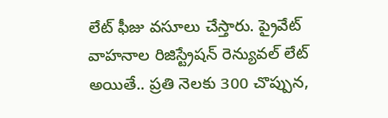లేట్ ఫీజు వసూలు చేస్తారు. ప్రైవేట్  వాహనాల రిజిస్ట్రేషన్ రెన్యువల్ లేట్ అయితే.. ప్రతి నెలకు 300 చొప్పున,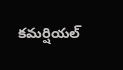కమర్షియల్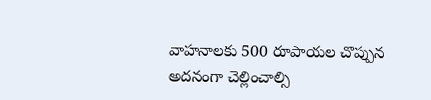వాహనాలకు 500 రూపాయల చొప్పున అదనంగా చెల్లించాల్సి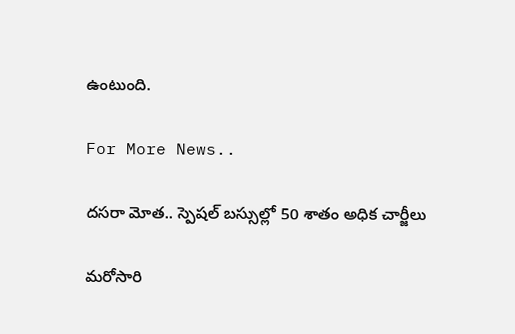ఉంటుంది.

For More News..

దసరా మోత.. స్పెషల్ బస్సుల్లో 50 శాతం అధిక చార్జీలు

మరోసారి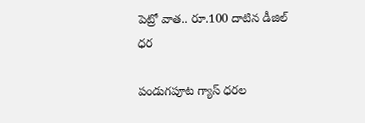పెట్రో వాత.. రూ.100 దాటిన డీజిల్ ధర

పండుగపూట గ్యాస్ ధరల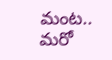మంట.. మరో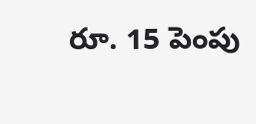రూ. 15 పెంపు